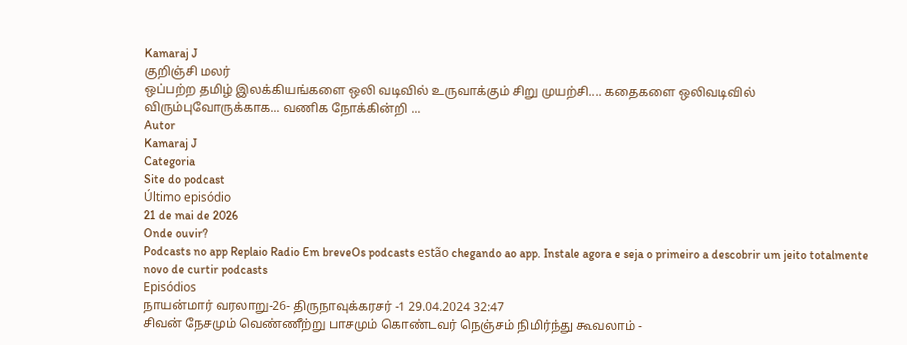Kamaraj J
குறிஞ்சி மலர்
ஒப்பற்ற தமிழ் இலக்கியங்களை ஒலி வடிவில் உருவாக்கும் சிறு முயற்சி.... கதைகளை ஒலிவடிவில் விரும்புவோருக்காக... வணிக நோக்கின்றி ...
Autor
Kamaraj J
Categoria
Site do podcast
Último episódio
21 de mai de 2026
Onde ouvir?
Podcasts no app Replaio Radio Em breveOs podcasts estão chegando ao app. Instale agora e seja o primeiro a descobrir um jeito totalmente novo de curtir podcasts
Episódios
நாயன்மார் வரலாறு-26- திருநாவுக்கரசர் -1 29.04.2024 32:47
சிவன் நேசமும் வெண்ணீற்று பாசமும் கொண்டவர் நெஞ்சம் நிமிர்ந்து கூவலாம் -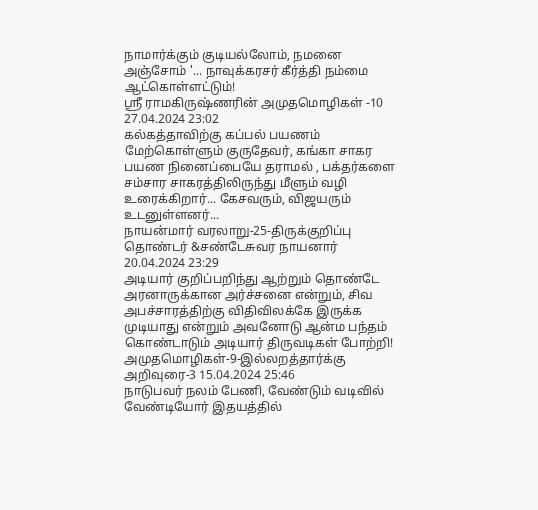நாமார்க்கும் குடியல்லோம், நமனை அஞ்சோம் '... நாவுக்கரசர் கீர்த்தி நம்மை ஆட்கொள்ளட்டும்!
ஸ்ரீ ராமகிருஷ்ணரின் அமுதமொழிகள் -10 27.04.2024 23:02
கல்கத்தாவிற்கு கப்பல் பயணம் மேற்கொள்ளும் குருதேவர், கங்கா சாகர பயண நினைப்பையே தராமல் , பக்தர்களை சம்சார சாகரத்திலிருந்து மீளும் வழி உரைக்கிறார்... கேசவரும், விஜயரும் உடனுள்ளனர்...
நாயன்மார் வரலாறு-25-திருக்குறிப்பு தொண்டர் &சண்டேசுவர நாயனார் 20.04.2024 23:29
அடியார் குறிப்பறிந்து ஆற்றும் தொண்டே அரனாருக்கான அர்ச்சனை என்றும், சிவ அபச்சாரத்திற்கு விதிவிலக்கே இருக்க முடியாது என்றும் அவனோடு ஆன்ம பந்தம் கொண்டாடும் அடியார் திருவடிகள் போற்றி!
அமுதமொழிகள்-9-இல்லறத்தார்க்கு அறிவுரை-3 15.04.2024 25:46
நாடுபவர் நலம் பேணி, வேண்டும் வடிவில் வேண்டியோர் இதயத்தில்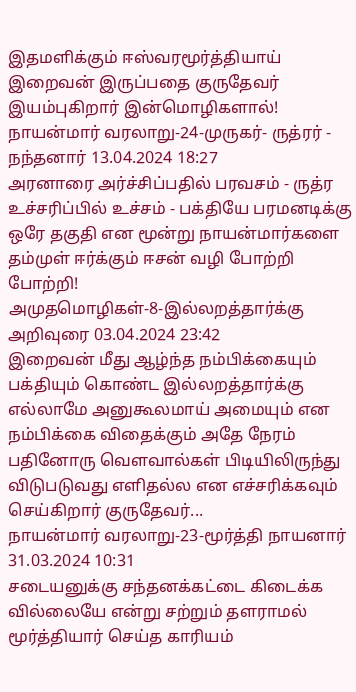இதமளிக்கும் ஈஸ்வரமூர்த்தியாய் இறைவன் இருப்பதை குருதேவர் இயம்புகிறார் இன்மொழிகளால்!
நாயன்மார் வரலாறு-24-முருகர்- ருத்ரர் - நந்தனார் 13.04.2024 18:27
அரனாரை அர்ச்சிப்பதில் பரவசம் - ருத்ர உச்சரிப்பில் உச்சம் - பக்தியே பரமனடிக்கு ஒரே தகுதி என மூன்று நாயன்மார்களை தம்முள் ஈர்க்கும் ஈசன் வழி போற்றி போற்றி!
அமுதமொழிகள்-8-இல்லறத்தார்க்கு அறிவுரை 03.04.2024 23:42
இறைவன் மீது ஆழ்ந்த நம்பிக்கையும் பக்தியும் கொண்ட இல்லறத்தார்க்கு எல்லாமே அனுகூலமாய் அமையும் என நம்பிக்கை விதைக்கும் அதே நேரம் பதினோரு வெளவால்கள் பிடியிலிருந்து விடுபடுவது எளிதல்ல என எச்சரிக்கவும் செய்கிறார் குருதேவர்...
நாயன்மார் வரலாறு-23-மூர்த்தி நாயனார் 31.03.2024 10:31
சடையனுக்கு சந்தனக்கட்டை கிடைக்க வில்லையே என்று சற்றும் தளராமல் மூர்த்தியார் செய்த காரியம்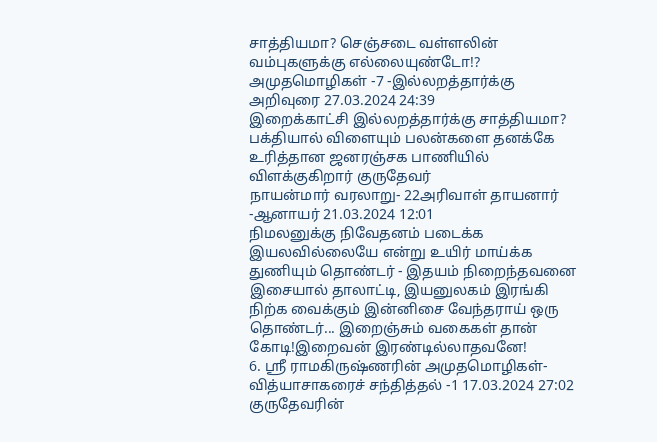சாத்தியமா? செஞ்சடை வள்ளலின் வம்புகளுக்கு எல்லையுண்டோ!?
அமுதமொழிகள் -7 -இல்லறத்தார்க்கு அறிவுரை 27.03.2024 24:39
இறைக்காட்சி இல்லறத்தார்க்கு சாத்தியமா? பக்தியால் விளையும் பலன்களை தனக்கே உரித்தான ஜனரஞ்சக பாணியில் விளக்குகிறார் குருதேவர்
நாயன்மார் வரலாறு- 22அரிவாள் தாயனார் -ஆனாயர் 21.03.2024 12:01
நிமலனுக்கு நிவேதனம் படைக்க இயலவில்லையே என்று உயிர் மாய்க்க துணியும் தொண்டர் - இதயம் நிறைந்தவனை இசையால் தாலாட்டி, இயனுலகம் இரங்கி நிற்க வைக்கும் இன்னிசை வேந்தராய் ஒரு தொண்டர்... இறைஞ்சும் வகைகள் தான் கோடி!இறைவன் இரண்டில்லாதவனே!
6. ஸ்ரீ ராமகிருஷ்ணரின் அமுதமொழிகள்- வித்யாசாகரைச் சந்தித்தல் -1 17.03.2024 27:02
குருதேவரின்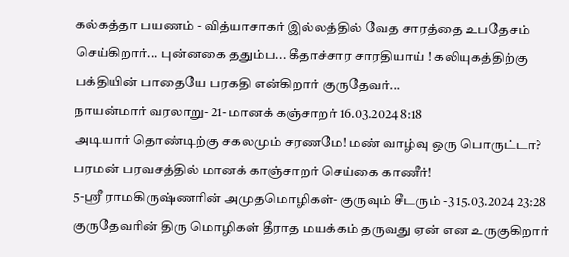கல்கத்தா பயணம் - வித்யாசாகர் இல்லத்தில் வேத சாரத்தை உபதேசம் செய்கிறார்... புன்னகை ததும்ப... கீதாச்சார சாரதியாய் ! கலியுகத்திற்கு பக்தியின் பாதையே பரகதி என்கிறார் குருதேவர்...
நாயன்மார் வரலாறு- 21- மானக் கஞ்சாறர் 16.03.2024 8:18
அடியார் தொண்டிற்கு சகலமும் சரணமே! மண் வாழ்வு ஒரு பொருட்டா? பரமன் பரவசத்தில் மானக் காஞ்சாறர் செய்கை காணீர்!
5-ஸ்ரீ ராமகிருஷ்ணரின் அமுதமொழிகள்- குருவும் சீடரும் -3 15.03.2024 23:28
குருதேவரின் திரு மொழிகள் தீராத மயக்கம் தருவது ஏன் என உருகுகிறார்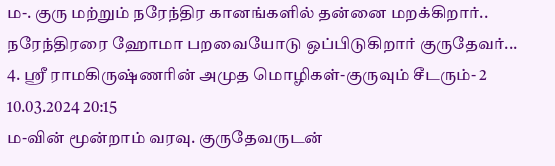ம-. குரு மற்றும் நரேந்திர கானங்களில் தன்னை மறக்கிறார்.. நரேந்திரரை ஹோமா பறவையோடு ஒப்பிடுகிறார் குருதேவர்...
4. ஸ்ரீ ராமகிருஷ்ணரின் அமுத மொழிகள்-குருவும் சீடரும்- 2 10.03.2024 20:15
ம-வின் மூன்றாம் வரவு. குருதேவருடன்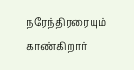நரேந்திரரையும் காண்கிறார்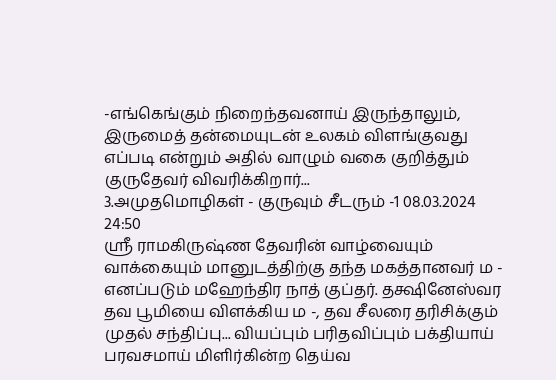-எங்கெங்கும் நிறைந்தவனாய் இருந்தாலும், இருமைத் தன்மையுடன் உலகம் விளங்குவது எப்படி என்றும் அதில் வாழும் வகை குறித்தும் குருதேவர் விவரிக்கிறார்...
3.அமுதமொழிகள் - குருவும் சீடரும் -1 08.03.2024 24:50
ஸ்ரீ ராமகிருஷ்ண தேவரின் வாழ்வையும் வாக்கையும் மானுடத்திற்கு தந்த மகத்தானவர் ம - எனப்படும் மஹேந்திர நாத் குப்தர். தக்ஷினேஸ்வர தவ பூமியை விளக்கிய ம -, தவ சீலரை தரிசிக்கும் முதல் சந்திப்பு... வியப்பும் பரிதவிப்பும் பக்தியாய் பரவசமாய் மிளிர்கின்ற தெய்வ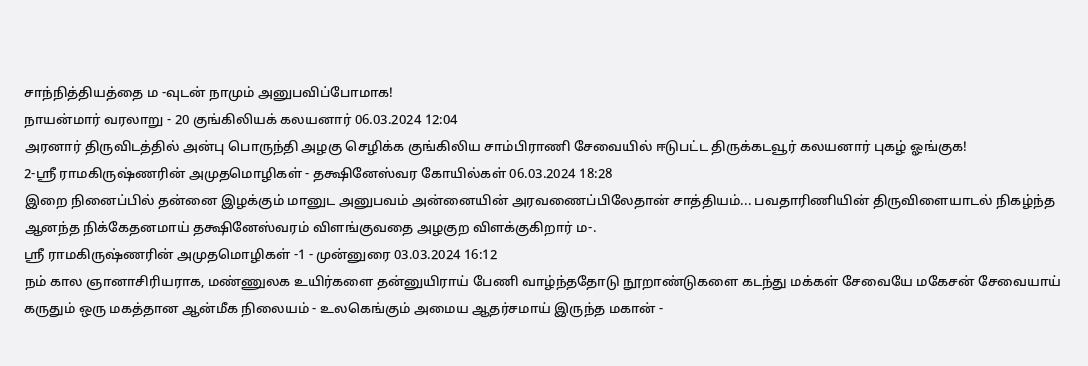சாந்நித்தியத்தை ம -வுடன் நாமும் அனுபவிப்போமாக!
நாயன்மார் வரலாறு - 20 குங்கிலியக் கலயனார் 06.03.2024 12:04
அரனார் திருவிடத்தில் அன்பு பொருந்தி அழகு செழிக்க குங்கிலிய சாம்பிராணி சேவையில் ஈடுபட்ட திருக்கடவூர் கலயனார் புகழ் ஓங்குக!
2-ஸ்ரீ ராமகிருஷ்ணரின் அமுதமொழிகள் - தக்ஷினேஸ்வர கோயில்கள் 06.03.2024 18:28
இறை நினைப்பில் தன்னை இழக்கும் மானுட அனுபவம் அன்னையின் அரவணைப்பிலேதான் சாத்தியம்... பவதாரிணியின் திருவிளையாடல் நிகழ்ந்த ஆனந்த நிக்கேதனமாய் தக்ஷினேஸ்வரம் விளங்குவதை அழகுற விளக்குகிறார் ம-.
ஸ்ரீ ராமகிருஷ்ணரின் அமுதமொழிகள் -1 - முன்னுரை 03.03.2024 16:12
நம் கால ஞானாசிரியராக, மண்ணுலக உயிர்களை தன்னுயிராய் பேணி வாழ்ந்ததோடு நூறாண்டுகளை கடந்து மக்கள் சேவையே மகேசன் சேவையாய் கருதும் ஒரு மகத்தான ஆன்மீக நிலையம் - உலகெங்கும் அமைய ஆதர்சமாய் இருந்த மகான் -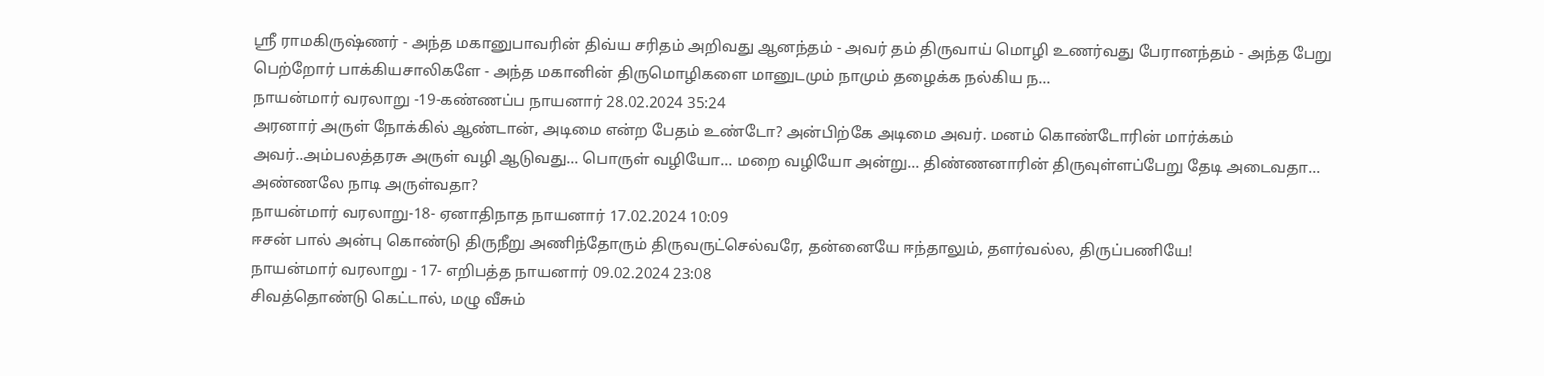ஸ்ரீ ராமகிருஷ்ணர் - அந்த மகானுபாவரின் திவ்ய சரிதம் அறிவது ஆனந்தம் - அவர் தம் திருவாய் மொழி உணர்வது பேரானந்தம் - அந்த பேறு பெற்றோர் பாக்கியசாலிகளே - அந்த மகானின் திருமொழிகளை மானுடமும் நாமும் தழைக்க நல்கிய ந...
நாயன்மார் வரலாறு -19-கண்ணப்ப நாயனார் 28.02.2024 35:24
அரனார் அருள் நோக்கில் ஆண்டான், அடிமை என்ற பேதம் உண்டோ? அன்பிற்கே அடிமை அவர். மனம் கொண்டோரின் மார்க்கம் அவர்..அம்பலத்தரசு அருள் வழி ஆடுவது... பொருள் வழியோ... மறை வழியோ அன்று... திண்ணனாரின் திருவுள்ளப்பேறு தேடி அடைவதா... அண்ணலே நாடி அருள்வதா?
நாயன்மார் வரலாறு-18- ஏனாதிநாத நாயனார் 17.02.2024 10:09
ஈசன் பால் அன்பு கொண்டு திருநீறு அணிந்தோரும் திருவருட்செல்வரே, தன்னையே ஈந்தாலும், தளர்வல்ல, திருப்பணியே!
நாயன்மார் வரலாறு - 17- எறிபத்த நாயனார் 09.02.2024 23:08
சிவத்தொண்டு கெட்டால், மழு வீசும்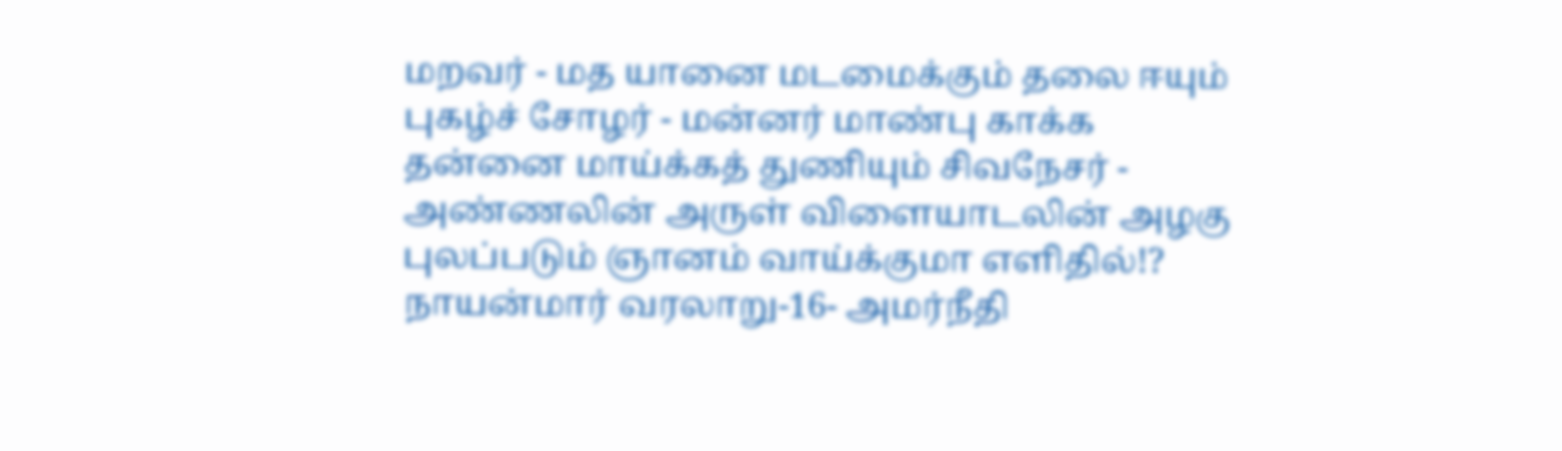மறவர் - மத யானை மடமைக்கும் தலை ஈயும் புகழ்ச் சோழர் - மன்னர் மாண்பு காக்க தன்னை மாய்க்கத் துணியும் சிவநேசர் - அண்ணலின் அருள் விளையாடலின் அழகு புலப்படும் ஞானம் வாய்க்குமா எளிதில்!?
நாயன்மார் வரலாறு-16- அமர்நீதி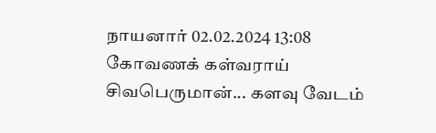நாயனார் 02.02.2024 13:08
கோவணக் கள்வராய் சிவபெருமான்... களவு வேடம்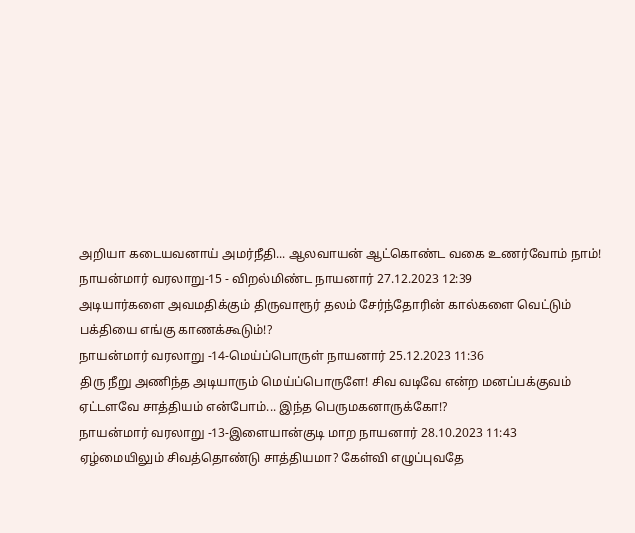அறியா கடையவனாய் அமர்நீதி... ஆலவாயன் ஆட்கொண்ட வகை உணர்வோம் நாம்!
நாயன்மார் வரலாறு-15 - விறல்மிண்ட நாயனார் 27.12.2023 12:39
அடியார்களை அவமதிக்கும் திருவாரூர் தலம் சேர்ந்தோரின் கால்களை வெட்டும் பக்தியை எங்கு காணக்கூடும்!?
நாயன்மார் வரலாறு -14-மெய்ப்பொருள் நாயனார் 25.12.2023 11:36
திரு நீறு அணிந்த அடியாரும் மெய்ப்பொருளே! சிவ வடிவே என்ற மனப்பக்குவம் ஏட்டளவே சாத்தியம் என்போம்... இந்த பெருமகனாருக்கோ!?
நாயன்மார் வரலாறு -13-இளையான்குடி மாற நாயனார் 28.10.2023 11:43
ஏழ்மையிலும் சிவத்தொண்டு சாத்தியமா? கேள்வி எழுப்புவதே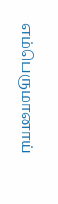எம்பெருமானாய்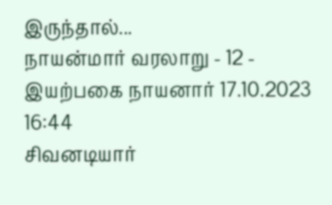இருந்தால்...
நாயன்மார் வரலாறு - 12 - இயற்பகை நாயனார் 17.10.2023 16:44
சிவனடியார்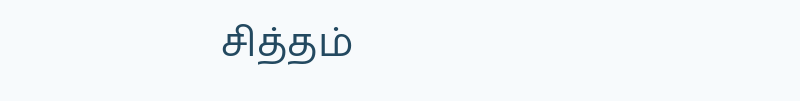சித்தம்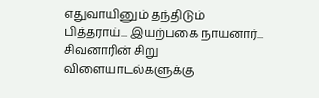எதுவாயினும் தந்திடும் பித்தராய்... இயற்பகை நாயனார்... சிவனாரின் சிறு விளையாடல்களுக்கு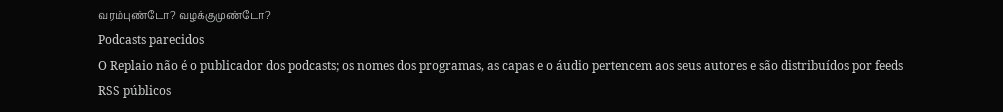வரம்புண்டோ? வழக்குமுண்டோ?
Podcasts parecidos
O Replaio não é o publicador dos podcasts; os nomes dos programas, as capas e o áudio pertencem aos seus autores e são distribuídos por feeds RSS públicos